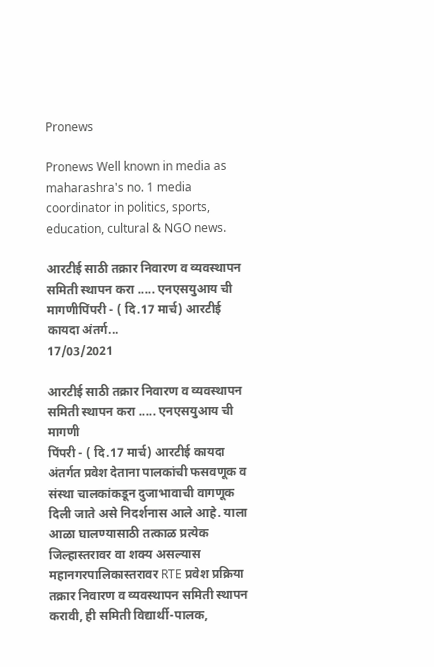Pronews

Pronews Well known in media as maharashra's no. 1 media coordinator in politics, sports, education, cultural & NGO news.

आरटीई साठी तक्रार निवारण व व्यवस्थापन समिती स्थापन करा ..... एनएसयुआय ची मागणीपिंपरी - ( दि.17 मार्च) आरटीई कायदा अंतर्ग...
17/03/2021

आरटीई साठी तक्रार निवारण व व्यवस्थापन समिती स्थापन करा ..... एनएसयुआय ची मागणी
पिंपरी - ( दि.17 मार्च) आरटीई कायदा अंतर्गत प्रवेश देताना पालकांची फसवणूक व संस्था चालकांकडून दुजाभावाची वागणूक दिली जाते असे निदर्शनास आले आहे. याला आळा घालण्यासाठी तत्काळ प्रत्येक जिल्हास्तरावर वा शक्य असल्यास महानगरपालिकास्तरावर RTE प्रवेश प्रक्रिया तक्रार निवारण व व्यवस्थापन समिती स्थापन करावी, ही समिती विद्यार्थी-पालक,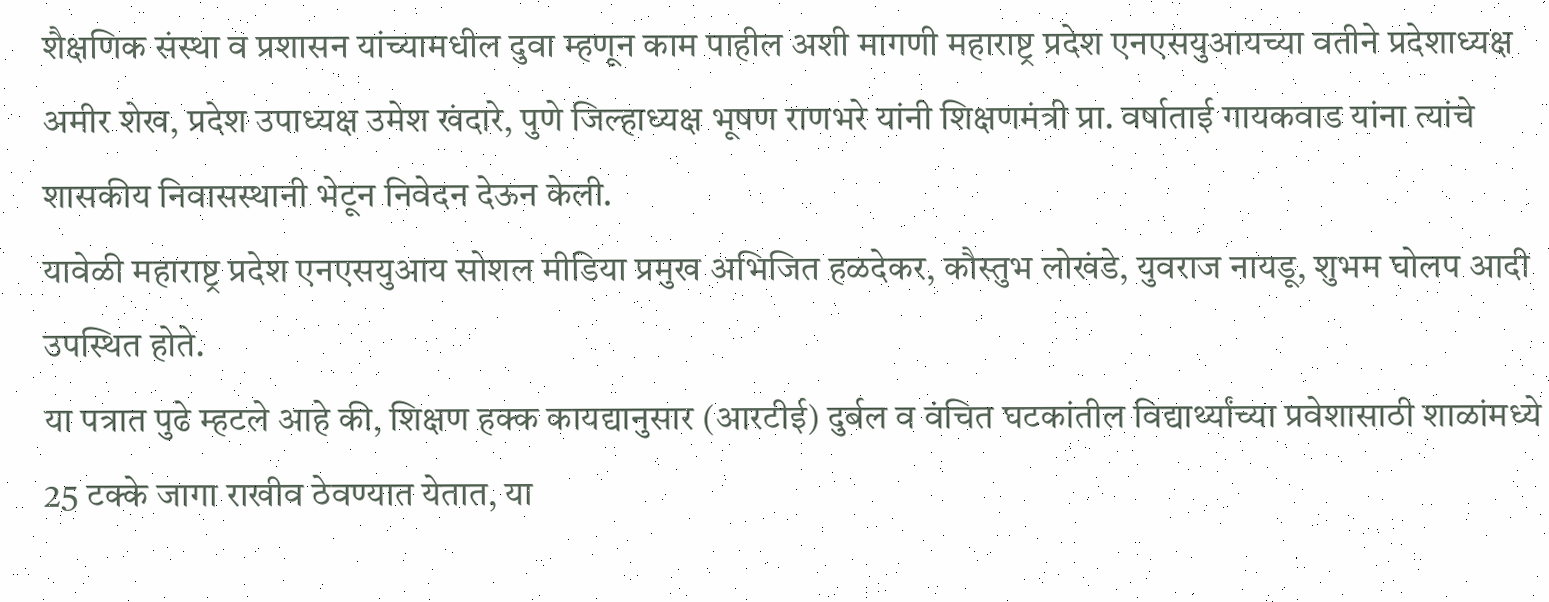शैक्षणिक संस्था व प्रशासन यांच्यामधील दुवा म्हणून काम पाहील अशी मागणी महाराष्ट्र प्रदेश एनएसयुआयच्या वतीने प्रदेशाध्यक्ष अमीर शेख, प्रदेश उपाध्यक्ष उमेश खंदारे, पुणे जिल्हाध्यक्ष भूषण राणभरे यांनी शिक्षणमंत्री प्रा. वर्षाताई गायकवाड यांना त्यांचे शासकीय निवासस्थानी भेटून निवेदन देऊन केली.
यावेळी महाराष्ट्र प्रदेश एनएसयुआय सोशल मीडिया प्रमुख अभिजित हळदेकर, कौस्तुभ लोखंडे, युवराज नायडू, शुभम घोलप आदी उपस्थित होते.
या पत्रात पुढे म्हटले आहे की, शिक्षण हक्क कायद्यानुसार (आरटीई) दुर्बल व वंचित घटकांतील विद्यार्थ्यांच्या प्रवेशासाठी शाळांमध्ये 25 टक्के जागा राखीव ठेवण्यात येतात, या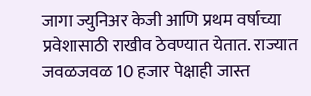जागा ज्युनिअर केजी आणि प्रथम वर्षाच्या प्रवेशासाठी राखीव ठेवण्यात येतात. राज्यात जवळजवळ 10 हजार पेक्षाही जास्त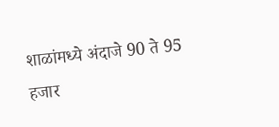शाळांमध्ये अंदाजे 90 ते 95 हजार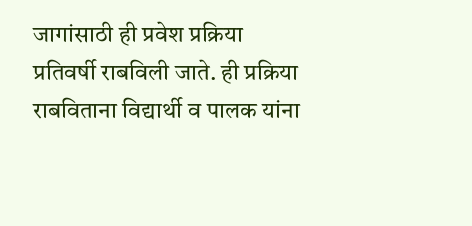जागांसाठी ही प्रवेश प्रक्रिया प्रतिवर्षी राबविली जाते. ही प्रक्रिया राबविताना विद्यार्थी व पालक यांना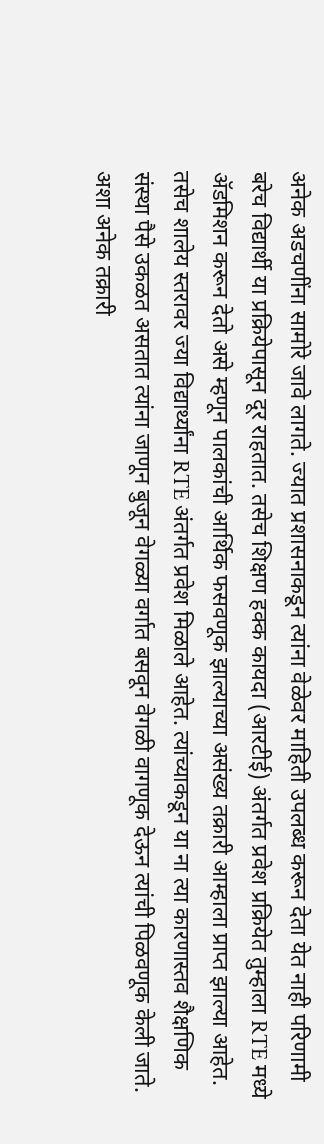अनेक अडचणींना सामोरे जावे लागते. ज्यात प्रशासनाकडून त्यांना वेळेवर माहिती उपलब्ध करून देता येत नाही परिणामी बरेच विद्यार्थी या प्रक्रियेपासून दूर राहतात. तसेच शिक्षण हक्क कायदा (आरटीई) अंतर्गत प्रवेश प्रक्रियेत तुम्हाला RTE मध्ये ॲडमिशन करून देतो असे म्हणून पालकांची आर्थिक फसवणूक झाल्याच्या असंख्य तक्रारी आम्हाला प्राप्त झाल्या आहेत. तसेच शालेय स्तरावर ज्या विद्यार्थ्यांना RTE अंतर्गत प्रवेश मिळाले आहेत. त्यांच्याकडून या ना त्या कारणास्तव शैक्षणिक संस्था पैसे उकळत असतात त्यांना जाणून बुजून वेगळ्या वर्गात बसवून वेगळी वागणूक देऊन त्यांची पिळवणूक केली जाते. अशा अनेक तक्रारी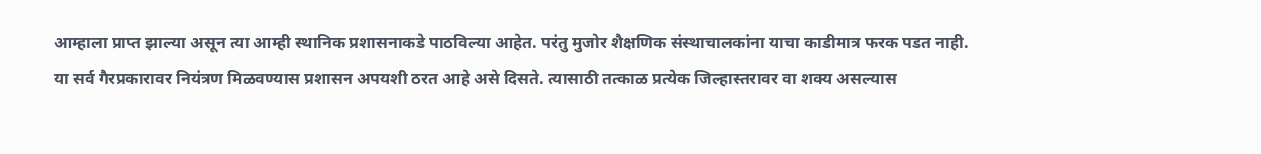आम्हाला प्राप्त झाल्या असून त्या आम्ही स्थानिक प्रशासनाकडे पाठविल्या आहेत. परंतु मुजोर शैक्षणिक संस्थाचालकांना याचा काडीमात्र फरक पडत नाही.
या सर्व गैरप्रकारावर नियंत्रण मिळवण्यास प्रशासन अपयशी ठरत आहे असे दिसते. त्यासाठी तत्काळ प्रत्येक जिल्हास्तरावर वा शक्य असल्यास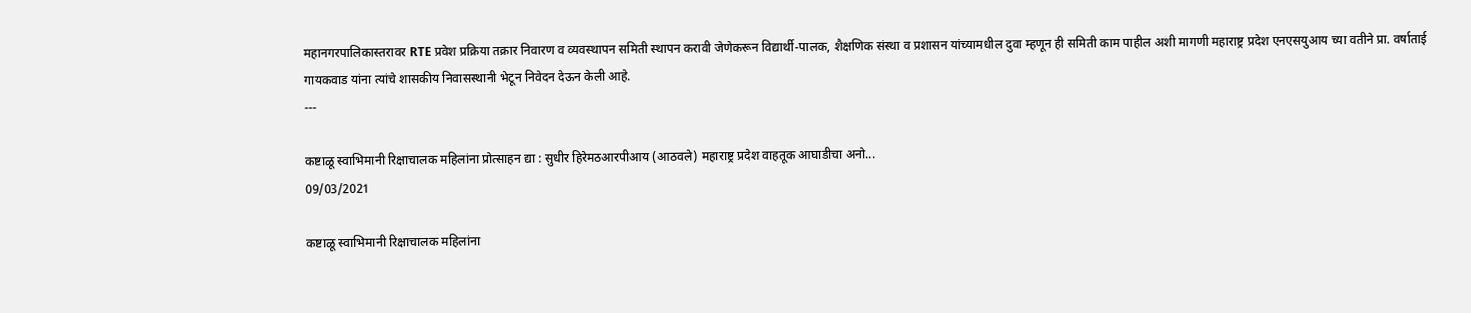महानगरपालिकास्तरावर RTE प्रवेश प्रक्रिया तक्रार निवारण व व्यवस्थापन समिती स्थापन करावी जेणेकरून विद्यार्थी-पालक, शैक्षणिक संस्था व प्रशासन यांच्यामधील दुवा म्हणून ही समिती काम पाहील अशी मागणी महाराष्ट्र प्रदेश एनएसयुआय च्या वतीने प्रा. वर्षाताई गायकवाड यांना त्यांचे शासकीय निवासस्थानी भेटून निवेदन देऊन केली आहे.
---

कष्टाळू स्वाभिमानी रिक्षाचालक महिलांना प्रोत्साहन द्या : सुधीर हिरेमठआरपीआय (आठवले) महाराष्ट्र प्रदेश वाहतूक आघाडीचा अनो...
09/03/2021

कष्टाळू स्वाभिमानी रिक्षाचालक महिलांना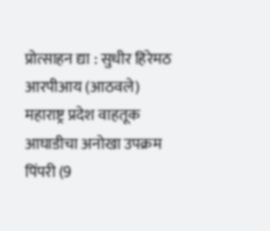प्रोत्साहन द्या : सुधीर हिरेमठ
आरपीआय (आठवले) महाराष्ट्र प्रदेश वाहतूक आघाडीचा अनोखा उपक्रम
पिंपरी (9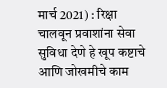मार्च 2021) : रिक्षा चालवून प्रवाशांना सेवा सुविधा देणे हे खूप कष्टाचे आणि जोखमीचे काम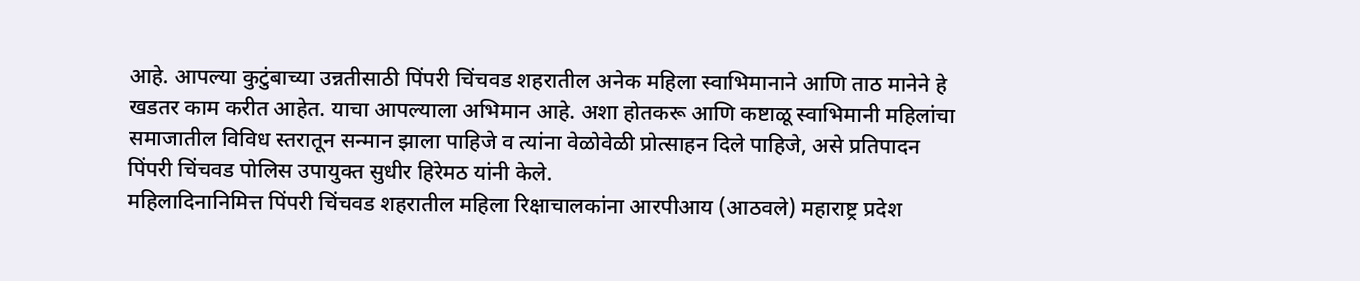आहे. आपल्या कुटुंबाच्या उन्नतीसाठी पिंपरी चिंचवड शहरातील अनेक महिला स्वाभिमानाने आणि ताठ मानेने हे खडतर काम करीत आहेत. याचा आपल्याला अभिमान आहे. अशा होतकरू आणि कष्टाळू स्वाभिमानी महिलांचा समाजातील विविध स्तरातून सन्मान झाला पाहिजे व त्यांना वेळोवेळी प्रोत्साहन दिले पाहिजे, असे प्रतिपादन पिंपरी चिंचवड पोलिस उपायुक्त सुधीर हिरेमठ यांनी केले.
महिलादिनानिमित्त पिंपरी चिंचवड शहरातील महिला रिक्षाचालकांना आरपीआय (आठवले) महाराष्ट्र प्रदेश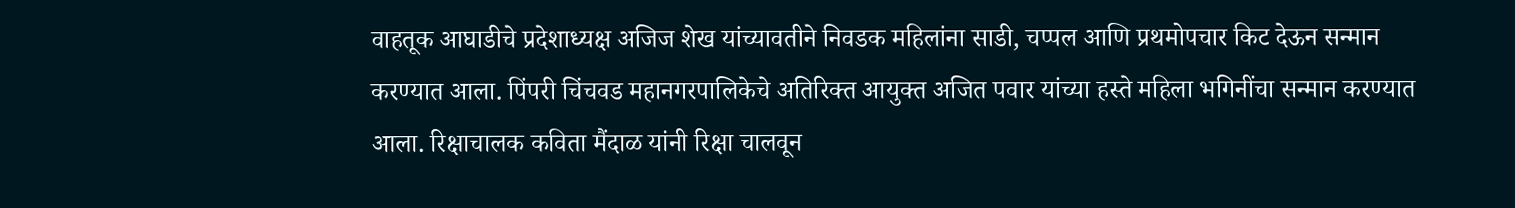वाहतूक आघाडीचे प्रदेशाध्यक्ष अजिज शेख यांच्यावतीने निवडक महिलांना साडी, चप्पल आणि प्रथमोपचार किट देऊन सन्मान करण्यात आला. पिंपरी चिंचवड महानगरपालिकेचे अतिरिक्त आयुक्त अजित पवार यांच्या हस्ते महिला भगिनींचा सन्मान करण्यात आला. रिक्षाचालक कविता मैंदाळ यांनी रिक्षा चालवून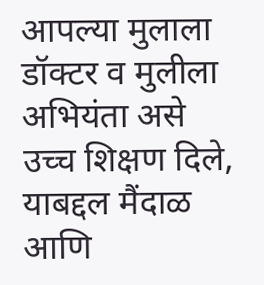आपल्या मुलाला डॉक्टर व मुलीला अभियंता असे उच्च शिक्षण दिले, याबद्दल मैंदाळ आणि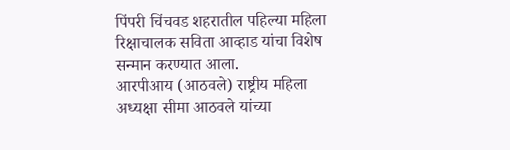पिंपरी चिंचवड शहरातील पहिल्या महिला रिक्षाचालक सविता आव्हाड यांचा विशेष सन्मान करण्यात आला.
आरपीआय (आठवले) राष्ट्रीय महिला अध्यक्षा सीमा आठवले यांच्या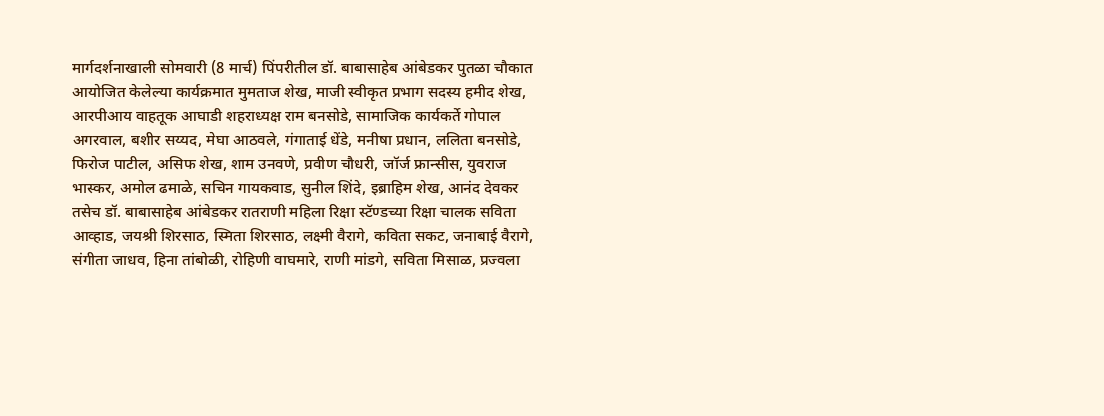मार्गदर्शनाखाली सोमवारी (8 मार्च) पिंपरीतील डॉ. बाबासाहेब आंबेडकर पुतळा चौकात आयोजित केलेल्या कार्यक्रमात मुमताज शेख, माजी स्वीकृत प्रभाग सदस्य हमीद शेख, आरपीआय वाहतूक आघाडी शहराध्यक्ष राम बनसोडे, सामाजिक कार्यकर्ते गोपाल अगरवाल, बशीर सय्यद, मेघा आठवले, गंगाताई धेंडे, मनीषा प्रधान, ललिता बनसोडे, फिरोज पाटील, असिफ शेख, शाम उनवणे, प्रवीण चौधरी, जॉर्ज फ्रान्सीस, युवराज भास्कर, अमोल ढमाळे, सचिन गायकवाड, सुनील शिंदे, इब्राहिम शेख, आनंद देवकर तसेच डॉ. बाबासाहेब आंबेडकर रातराणी महिला रिक्षा स्टॅण्डच्या रिक्षा चालक सविता आव्हाड, जयश्री शिरसाठ, स्मिता शिरसाठ, लक्ष्मी वैरागे, कविता सकट, जनाबाई वैरागे, संगीता जाधव, हिना तांबोळी, रोहिणी वाघमारे, राणी मांडगे, सविता मिसाळ, प्रज्वला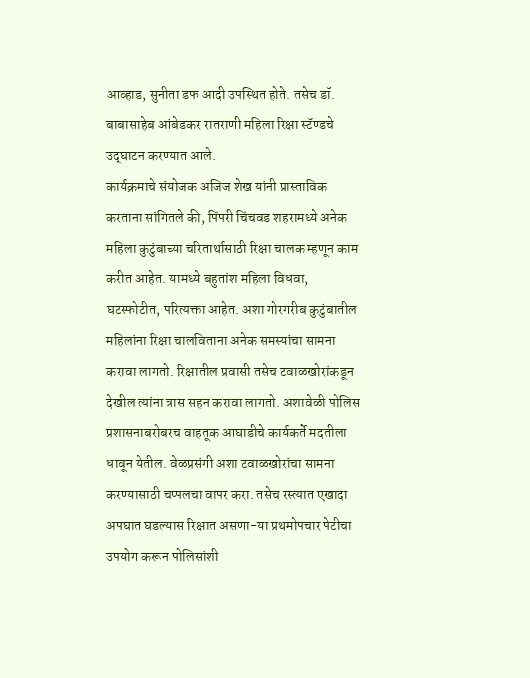आव्हाड, सुनीता डफ आदी उपस्थित होते. तसेच डॉ. बाबासाहेब आंबेडकर रातराणी महिला रिक्षा स्टॅण्डचे उद्‌घाटन करण्यात आले.
कार्यक्रमाचे संयोजक अजिज शेख यांनी प्रास्ताविक करताना सांगितले की, पिंपरी चिंचवड शहरामध्ये अनेक महिला कुटुंबाच्या चरितार्थासाठी रिक्षा चालक म्हणून काम करीत आहेत. यामध्ये बहुतांश महिला विधवा, घटस्फोटीत, परित्यक्ता आहेत. अशा गोरगरीब कुटुंबातील महिलांना रिक्षा चालविताना अनेक समस्यांचा सामना करावा लागतो. रिक्षातील प्रवासी तसेच टवाळखोरांकडून देखील त्यांना त्रास सहन करावा लागतो. अशावेळी पोलिस प्रशासनाबरोबरच वाहतूक आघाडीचे कार्यकर्ते मदतीला धावून येतील. वेळप्रसंगी अशा टवाळखोरांचा सामना करण्यासाठी चप्पलचा वापर करा. तसेच रस्त्यात एखादा अपघात घडल्यास रिक्षात असणा-या प्रथमोपचार पेटीचा उपयोग करून पोलिसांशी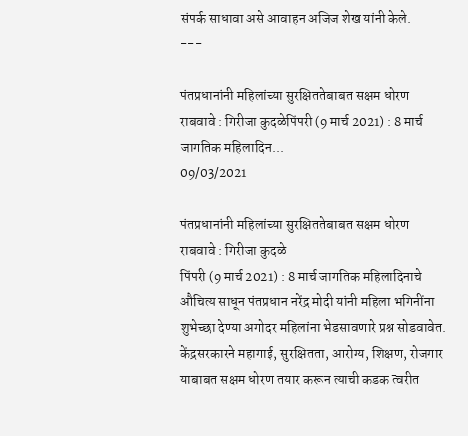संपर्क साधावा असे आवाहन अजिज शेख यांनी केले.
---

पंतप्रधानांनी महिलांच्या सुरक्षिततेबाबत सक्षम धोरण राबवावे : गिरीजा कुदळेपिंपरी (9 मार्च 2021) : 8 मार्च जागतिक महिलादिन...
09/03/2021

पंतप्रधानांनी महिलांच्या सुरक्षिततेबाबत सक्षम धोरण राबवावे : गिरीजा कुदळे
पिंपरी (9 मार्च 2021) : 8 मार्च जागतिक महिलादिनाचे औचित्य साधून पंतप्रधान नरेंद्र मोदी यांनी महिला भगिनींना शुभेच्छा देण्या अगोदर महिलांना भेडसावणारे प्रश्न सोडवावेत. केंद्रसरकारने महागाई, सुरक्षितता, आरोग्य, शिक्षण, रोजगार याबाबत सक्षम धोरण तयार करून त्याची कडक त्वरीत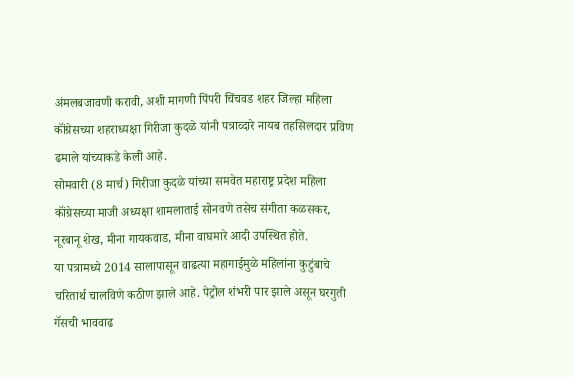अंमलबजावणी करावी, अशी मागणी पिंपरी चिंचवड शहर जिल्हा महिला कॉंग्रेसच्या शहराध्यक्षा गिरीजा कुदळे यांनी पत्राव्दारे नायब तहसिलदार प्रविण ढमाले यांच्याकडे केली आहे.
सोमवारी (8 मार्च) गिरीजा कुदळे यांच्या समवेत महाराष्ट्र प्रदेश महिला कॉंग्रेसच्या माजी अध्यक्षा शामलाताई सोनवणे तसेच संगीता कळसकर, नूरबानू शेख, मीना गायकवाड, मीना वाघमारे आदी उपस्थित होते.
या पत्रामध्ये 2014 सालापासून वाढत्या महागाईमुळे महिलांना कुटुंबाचे चरितार्थ चालविणे कठीण झाले आहे. पेट्रोल शंभरी पार झाले असून घरगुती गॅसची भाववाढ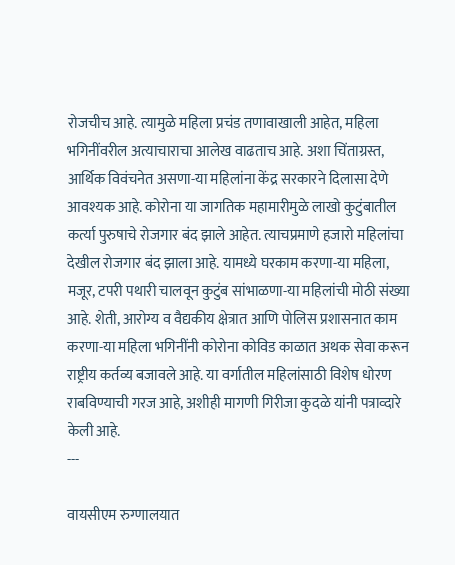रोजचीच आहे. त्यामुळे महिला प्रचंड तणावाखाली आहेत, महिला भगिनींवरील अत्याचाराचा आलेख वाढताच आहे. अशा चिंताग्रस्त, आर्थिक विवंचनेत असणा-या महिलांना केंद्र सरकारने दिलासा देणे आवश्यक आहे. कोरोना या जागतिक महामारीमुळे लाखो कुटुंबातील कर्त्या पुरुषाचे रोजगार बंद झाले आहेत. त्याचप्रमाणे हजारो महिलांचा देखील रोजगार बंद झाला आहे. यामध्ये घरकाम करणा-या महिला, मजूर, टपरी पथारी चालवून कुटुंब सांभाळणा-या महिलांची मोठी संख्या आहे. शेती, आरोग्य व वैद्यकीय क्षेत्रात आणि पोलिस प्रशासनात काम करणा-या महिला भगिनींनी कोरोना कोविड काळात अथक सेवा करून राष्ट्रीय कर्तव्य बजावले आहे. या वर्गातील महिलांसाठी विशेष धोरण राबविण्याची गरज आहे, अशीही मागणी गिरीजा कुदळे यांनी पत्राव्दारे केली आहे.
---

वायसीएम रुग्णालयात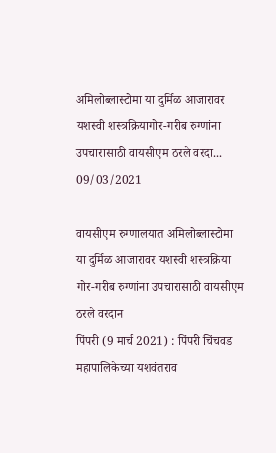अमिलोब्लास्टोमा या दुर्मिळ आजारावर यशस्वी शस्त्रक्रियागोर-गरीब रुग्णांना उपचारासाठी वायसीएम ठरले वरदा...
09/03/2021

वायसीएम रुग्णालयात अमिलोब्लास्टोमा या दुर्मिळ आजारावर यशस्वी शस्त्रक्रिया
गोर-गरीब रुग्णांना उपचारासाठी वायसीएम ठरले वरदान
पिंपरी (9 मार्च 2021) : पिंपरी चिंचवड महापालिकेच्या यशवंतराव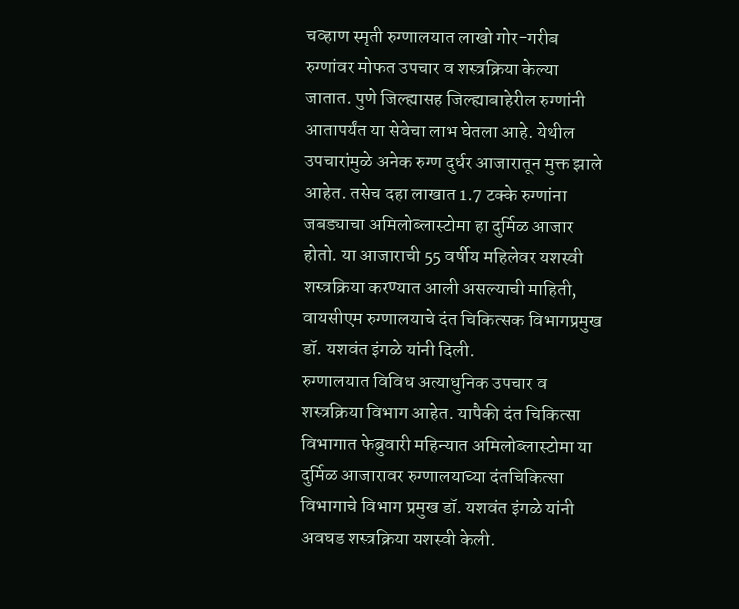चव्हाण स्मृती रुग्णालयात लाखो गोर-गरीब रुग्णांवर मोफत उपचार व शस्त्रक्रिया केल्या जातात. पुणे जिल्ह्यासह जिल्ह्याबाहेरील रुग्णांनी आतापर्यंत या सेवेचा लाभ घेतला आहे. येथील उपचारांमुळे अनेक रुग्ण दुर्धर आजारातून मुक्त झाले आहेत. तसेच दहा लाखात 1.7 टक्के रुग्णांना जबड्याचा अमिलोब्लास्टोमा हा दुर्मिळ आजार होतो. या आजाराची 55 वर्षीय महिलेवर यशस्वी शस्त्रक्रिया करण्यात आली असल्याची माहिती, वायसीएम रुग्णालयाचे दंत चिकित्सक विभागप्रमुख डॉ. यशवंत इंगळे यांनी दिली.
रुग्णालयात विविध अत्याधुनिक उपचार व शस्त्रक्रिया विभाग आहेत. यापैकी दंत चिकित्सा विभागात फेब्रुवारी महिन्यात अमिलोब्लास्टोमा या दुर्मिळ आजारावर रुग्णालयाच्या दंतचिकित्सा विभागाचे विभाग प्रमुख डॉ. यशवंत इंगळे यांनी अवघड शस्त्रक्रिया यशस्वी केली.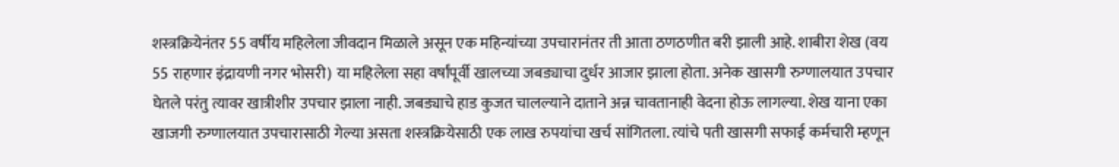शस्त्रक्रियेनंतर 55 वर्षीय महिलेला जीवदान मिळाले असून एक महिन्यांच्या उपचारानंतर ती आता ठणठणीत बरी झाली आहे. शाबीरा शेख (वय 55 राहणार इंद्रायणी नगर भोसरी) या महिलेला सहा वर्षांपूर्वी खालच्या जबड्याचा दुर्धर आजार झाला होता. अनेक खासगी रुग्णालयात उपचार घेतले परंतु त्यावर खात्रीशीर उपचार झाला नाही. जबड्याचे हाड कुजत चालल्याने दाताने अन्न चावतानाही वेदना होऊ लागल्या. शेख याना एका खाजगी रुग्णालयात उपचारासाठी गेल्या असता शस्त्रक्रियेसाठी एक लाख रुपयांचा खर्च सांगितला. त्यांचे पती खासगी सफाई कर्मचारी म्हणून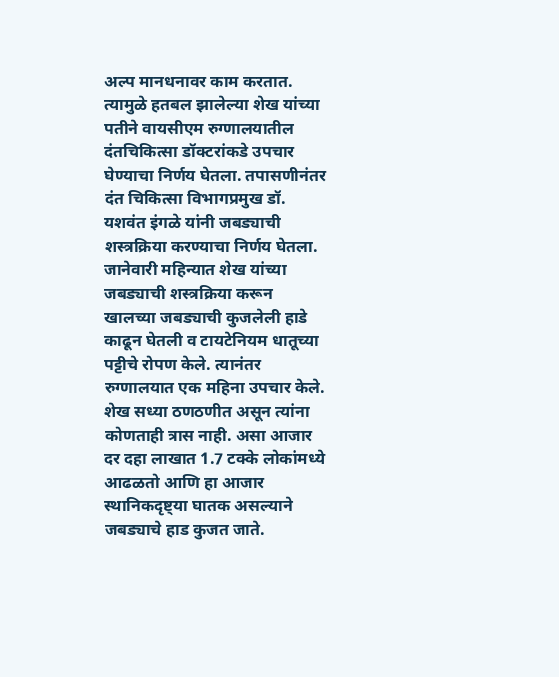अल्प मानधनावर काम करतात. त्यामुळे हतबल झालेल्या शेख यांच्या पतीने वायसीएम रुग्णालयातील दंतचिकित्सा डॉक्टरांकडे उपचार घेण्याचा निर्णय घेतला. तपासणीनंतर दंत चिकित्सा विभागप्रमुख डॉ. यशवंत इंगळे यांनी जबड्याची शस्त्रक्रिया करण्याचा निर्णय घेतला. जानेवारी महिन्यात शेख यांच्या जबड्याची शस्त्रक्रिया करून खालच्या जबड्याची कुजलेली हाडे काढून घेतली व टायटेनियम धातूच्या पट्टीचे रोपण केले. त्यानंतर रुग्णालयात एक महिना उपचार केले. शेख सध्या ठणठणीत असून त्यांना कोणताही त्रास नाही. असा आजार दर दहा लाखात 1.7 टक्के लोकांमध्ये आढळतो आणि हा आजार स्थानिकदृष्ट्या घातक असल्याने जबड्याचे हाड कुजत जाते.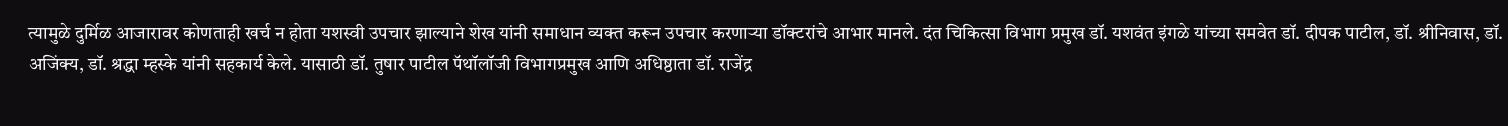त्यामुळे दुर्मिळ आजारावर कोणताही खर्च न होता यशस्वी उपचार झाल्याने शेख यांनी समाधान व्यक्त करून उपचार करणाऱ्या डॉक्टरांचे आभार मानले. दंत चिकित्सा विभाग प्रमुख डॉ. यशवंत इंगळे यांच्या समवेत डॉ. दीपक पाटील, डॉ. श्रीनिवास, डॉ. अजिंक्य, डॉ. श्रद्धा म्हस्के यांनी सहकार्य केले. यासाठी डॉ. तुषार पाटील पॅथॉलॉजी विभागप्रमुख आणि अधिष्ठाता डॉ. राजेंद्र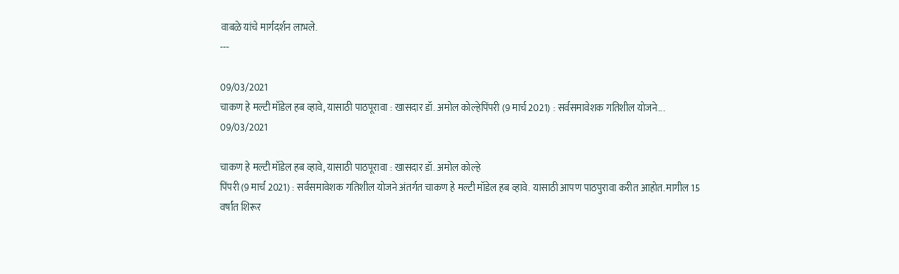वाबळे यांचे मार्गदर्शन लाभले.
---

09/03/2021
चाकण हे मल्टी मॉडेल हब व्हावे, यासाठी पाठपूरावा : खासदार डॉ. अमोल कोल्हेपिंपरी (9 मार्च 2021) : सर्वसमावेशक गतिशील योजने...
09/03/2021

चाकण हे मल्टी मॉडेल हब व्हावे, यासाठी पाठपूरावा : खासदार डॉ. अमोल कोल्हे
पिंपरी (9 मार्च 2021) : सर्वसमावेशक गतिशील योजने अंतर्गत चाकण हे मल्टी मॉडेल हब व्हावे. यासाठी आपण पाठपुरावा करीत आहोत. मागील 15 वर्षांत शिरूर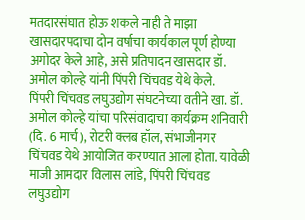मतदारसंघात होऊ शकले नाही ते माझा खासदारपदाचा दोन वर्षाचा कार्यकाल पूर्ण होण्या अगोदर केले आहे, असे प्रतिपादन खासदार डॉ. अमोल कोल्हे यांनी पिंपरी चिंचवड येथे केले.
पिंपरी चिंचवड लघुउद्योग संघटनेच्या वतीने खा. डॉ. अमोल कोल्हे यांचा परिसंवादाचा कार्यक्रम शनिवारी (दि. 6 मार्च), रोटरी क्लब हॉल, संभाजीनगर चिंचवड येथे आयोजित करण्यात आला होता. यावेळी माजी आमदार विलास लांडे, पिंपरी चिंचवड लघुउद्योग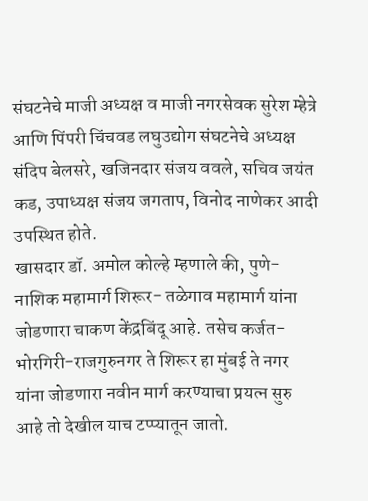संघटनेचे माजी अध्यक्ष व माजी नगरसेवक सुरेश म्हेत्रे आणि पिंपरी चिंचवड लघुउद्योग संघटनेचे अध्यक्ष संदिप बेलसरे, खजिनदार संजय ववले, सचिव जयंत कड, उपाध्यक्ष संजय जगताप, विनोद नाणेकर आदी उपस्थित होते.
खासदार डॉ. अमोल कोल्हे म्हणाले की, पुणे-नाशिक महामार्ग शिरूर- तळेगाव महामार्ग यांना जोडणारा चाकण केंद्रबिंदू आहे. तसेच कर्जत-भोरगिरी-राजगुरुनगर ते शिरूर हा मुंबई ते नगर यांना जोडणारा नवीन मार्ग करण्याचा प्रयत्न सुरु आहे तो देखील याच टप्प्यातून जातो.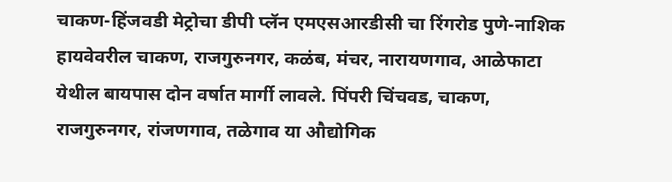चाकण-हिंजवडी मेट्रोचा डीपी प्लॅन एमएसआरडीसी चा रिंगरोड पुणे-नाशिक हायवेवरील चाकण, राजगुरुनगर, कळंब, मंचर, नारायणगाव, आळेफाटा येथील बायपास दोन वर्षात मार्गी लावले. पिंपरी चिंचवड, चाकण, राजगुरुनगर, रांजणगाव, तळेगाव या औद्योगिक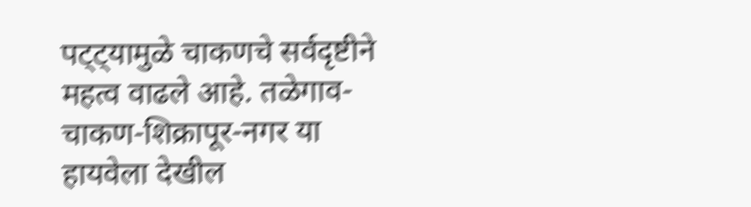पट्ट्यामुळे चाकणचे सर्वदृष्टीने महत्व वाढले आहे. तळेगाव-चाकण-शिक्रापूर-नगर या हायवेला देखील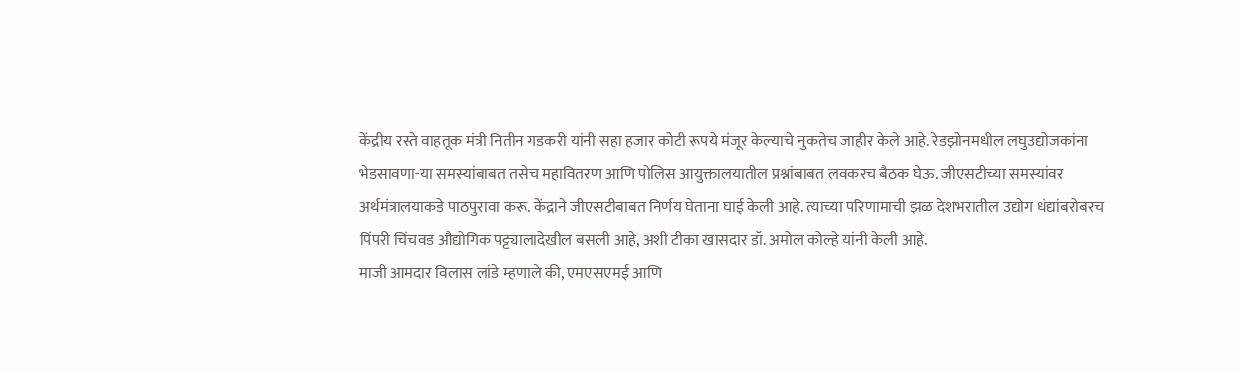केंद्रीय रस्ते वाहतूक मंत्री नितीन गडकरी यांनी सहा हजार कोटी रूपये मंजूर केल्याचे नुकतेच जाहीर केले आहे. रेडझोनमधील लघुउद्योजकांना भेडसावणा-या समस्यांबाबत तसेच महावितरण आणि पोलिस आयुक्तालयातील प्रश्नांबाबत लवकरच बैठक घेऊ. जीएसटीच्या समस्यांवर अर्थमंत्रालयाकडे पाठपुरावा करू. केंद्राने जीएसटीबाबत निर्णय घेताना घाई केली आहे. त्याच्या परिणामाची झळ देशभरातील उद्योग धंद्यांबरोबरच पिंपरी चिंचवड औद्योगिक पट्ट्यालादेखील बसली आहे, अशी टीका खासदार डॉ. अमोल कोल्हे यांनी केली आहे.
माजी आमदार विलास लांडे म्हणाले की, एमएसएमई आणि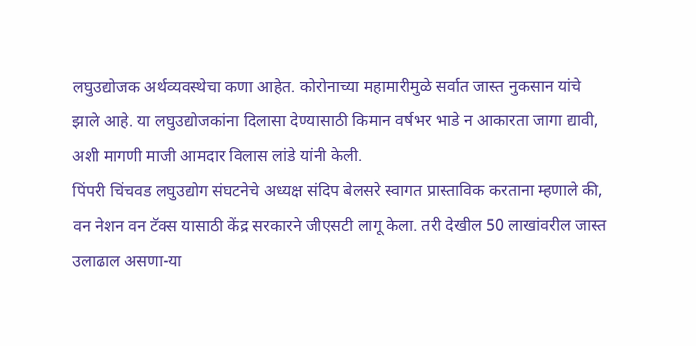लघुउद्योजक अर्थव्यवस्थेचा कणा आहेत. कोरोनाच्या महामारीमुळे सर्वात जास्त नुकसान यांचे झाले आहे. या लघुउद्योजकांना दिलासा देण्यासाठी किमान वर्षभर भाडे न आकारता जागा द्यावी, अशी मागणी माजी आमदार विलास लांडे यांनी केली.
पिंपरी चिंचवड लघुउद्योग संघटनेचे अध्यक्ष संदिप बेलसरे स्वागत प्रास्ताविक करताना म्हणाले की, वन नेशन वन टॅक्स यासाठी केंद्र सरकारने जीएसटी लागू केला. तरी देखील 50 लाखांवरील जास्त उलाढाल असणा-या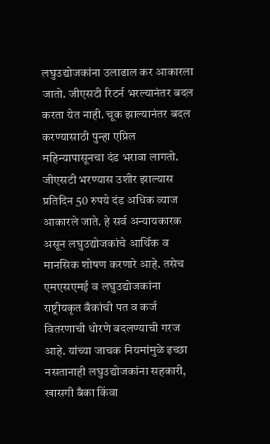लघुउद्योजकांना उलाढाल कर आकारला जातो. जीएसटी रिटर्न भरल्यानंतर बदल करता येत नाही. चूक झाल्यानंतर बदल करण्यासाठी पुन्हा एप्रिल महिन्यापासूनचा दंड भरावा लागतो. जीएसटी भरण्यास उशीर झाल्यास प्रतिदिन 50 रुपये दंड अधिक व्याज आकारले जाते. हे सर्व अन्यायकारक असून लघुउद्योजकांचे आर्थिक व मानसिक शोषण करणारे आहे. तसेच एमएसएमई व लघुउद्योजकांना राष्ट्रीयकृत बँकांची पत व कर्ज वितरणाची धोरणे बदलण्याची गरज आहे. यांच्या जाचक नियमांमुळे इच्छा नसतानाही लघुउद्योजकांना सहकारी, खासगी बँका किंवा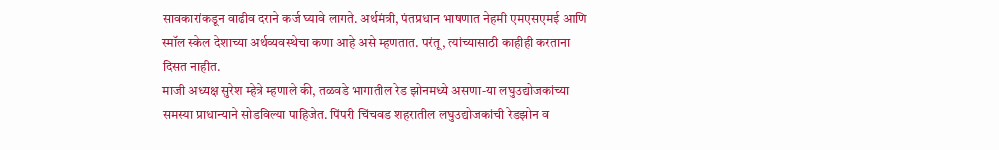सावकारांकडून वाढीव दराने कर्ज घ्यावे लागते. अर्थमंत्री, पंतप्रधान भाषणात नेहमी एमएसएमई आणि स्मॉल स्केल देशाच्या अर्थव्यवस्थेचा कणा आहे असे म्हणतात. परंतू, त्यांच्यासाठी काहीही करताना दिसत नाहीत.
माजी अध्यक्ष सुरेश म्हेत्रे म्हणाले की, तळवडे भागातील रेड झोनमध्ये असणा-या लघुउद्योजकांच्या समस्या प्राधान्याने सोडविल्या पाहिजेत. पिंपरी चिंचवड शहरातील लघुउद्योजकांची रेडझोन व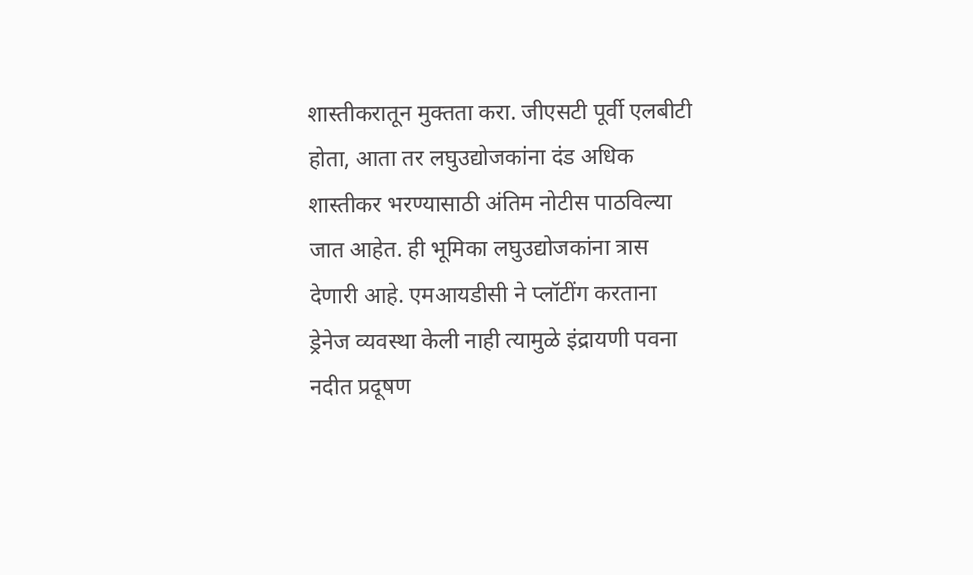शास्तीकरातून मुक्तता करा. जीएसटी पूर्वी एलबीटी होता, आता तर लघुउद्योजकांना दंड अधिक शास्तीकर भरण्यासाठी अंतिम नोटीस पाठविल्या जात आहेत. ही भूमिका लघुउद्योजकांना त्रास देणारी आहे. एमआयडीसी ने प्लॉटींग करताना ड्रेनेज व्यवस्था केली नाही त्यामुळे इंद्रायणी पवना नदीत प्रदूषण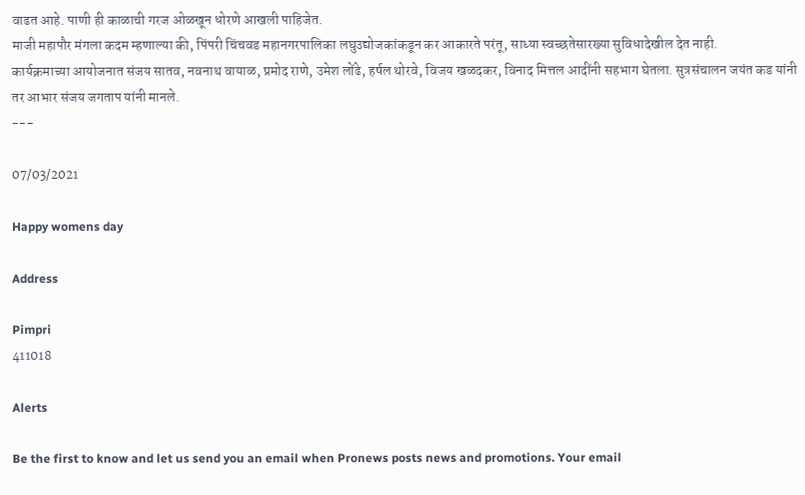वाढत आहे. पाणी ही काळाची गरज ओळखून धोरणे आखली पाहिजेत.
माजी महापौर मंगला कदम म्हणाल्या की, पिंपरी चिंचवड महानगरपालिका लघुउद्योजकांकडून कर आकारते परंतू, साध्या स्वच्छतेसारख्या सुविधादेखील देत नाही.
कार्यक्रमाच्या आयोजनात संजय सातव, नवनाथ वायाळ, प्रमोद राणे, उमेश लोंढे, हर्षल थोरवे, विजय खळदकर, विनाद मित्तल आदींनी सहभाग घेतला. सुत्रसंचालन जयंत कड यांनी तर आभार संजय जगताप यांनी मानले.
---

07/03/2021

Happy womens day

Address

Pimpri
411018

Alerts

Be the first to know and let us send you an email when Pronews posts news and promotions. Your email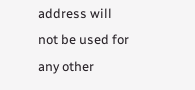address will not be used for any other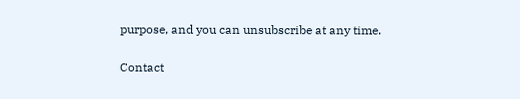purpose, and you can unsubscribe at any time.

Contact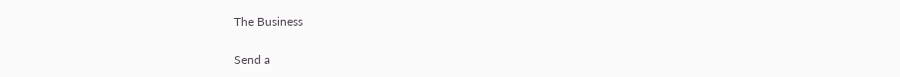The Business

Send a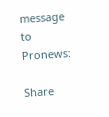message to Pronews:

Share